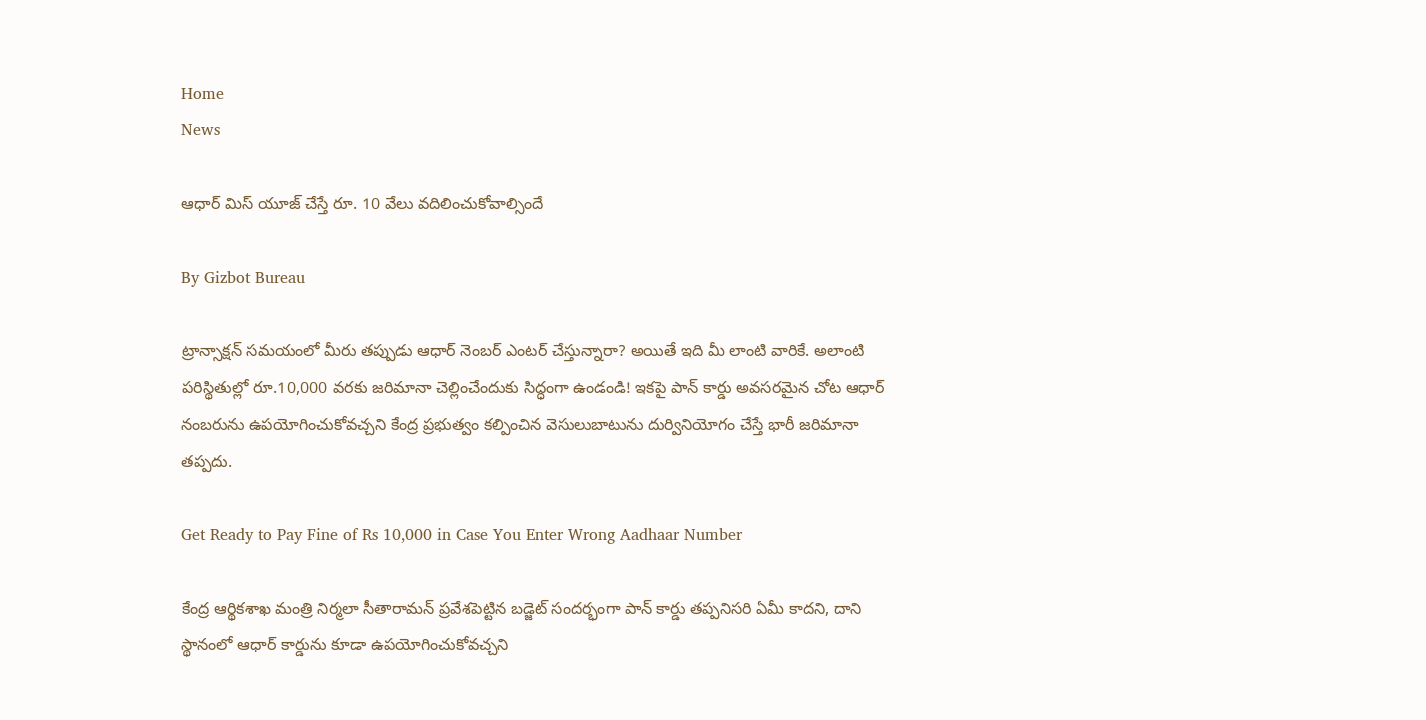Home
News

ఆధార్ మిస్ యూజ్ చేస్తే రూ. 10 వేలు వదిలించుకోవాల్సిందే

By Gizbot Bureau

ట్రాన్సాక్షన్ సమయంలో మీరు తప్పుడు ఆధార్ నెంబర్ ఎంటర్ చేస్తున్నారా? అయితే ఇది మీ లాంటి వారికే. అలాంటి పరిస్థితుల్లో రూ.10,000 వరకు జరిమానా చెల్లించేందుకు సిద్ధంగా ఉండండి! ఇకపై పాన్ కార్డు అవసరమైన చోట ఆధార్ నంబరును ఉపయోగించుకోవచ్చని కేంద్ర ప్రభుత్వం కల్పించిన వెసులుబాటును దుర్వినియోగం చేస్తే భారీ జరిమానా తప్పదు.

Get Ready to Pay Fine of Rs 10,000 in Case You Enter Wrong Aadhaar Number

కేంద్ర ఆర్థికశాఖ మంత్రి నిర్మలా సీతారామన్ ప్రవేశపెట్టిన బడ్జెట్ సందర్భంగా పాన్ కార్డు తప్పనిసరి ఏమీ కాదని, దాని స్థానంలో ఆధార్ కార్డును కూడా ఉపయోగించుకోవచ్చని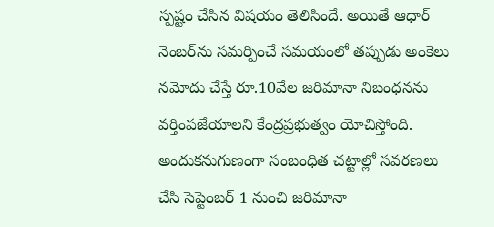స్పష్టం చేసిన విషయం తెలిసిందే. అయితే ఆధార్‌ నెంబర్‌ను సమర్పించే సమయంలో తప్పుడు అంకెలు నమోదు చేస్తే రూ.10వేల జరిమానా నిబంధనను వర్తింపజేయాలని కేంద్రప్రభుత్వం యోచిస్తోంది. అందుకనుగుణంగా సంబంధిత చట్టాల్లో సవరణలు చేసి సెప్టెంబర్ 1 నుంచి జరిమానా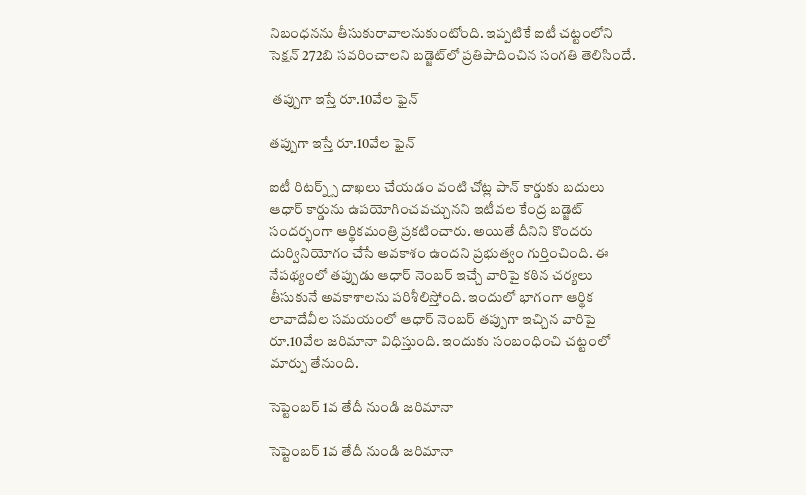నిబంధనను తీసుకురావాలనుకుంటోంది. ఇప్పటికే ఐటీ చట్టంలోని సెక్షన్ 272బి సవరించాలని బడ్జెట్‌లో ప్రతిపాదించిన సంగతి తెలిసిందే.

 తప్పుగా ఇస్తే రూ.10వేల ఫైన్

తప్పుగా ఇస్తే రూ.10వేల ఫైన్

ఐటీ రిటర్న్స్ దాఖలు చేయడం వంటి చోట్ల పాన్ కార్డుకు బదులు ఆధార్ కార్డును ఉపయోగించవచ్చునని ఇటీవల కేంద్ర బడ్జెట్ సందర్భంగా ఆర్థికమంత్రి ప్రకటించారు. అయితే దీనిని కొందరు దుర్వినియోగం చేసే అవకాశం ఉందని ప్రభుత్వం గుర్తించింది. ఈ నేపథ్యంలో తప్పుడు ఆధార్ నెంబర్ ఇచ్చే వారిపై కఠిన చర్యలు తీసుకునే అవకాశాలను పరిశీలిస్తోంది. ఇందులో భాగంగా ఆర్థిక లావాదేవీల సమయంలో ఆధార్ నెంబర్ తప్పుగా ఇచ్చిన వారిపై రూ.10వేల జరిమానా విధిస్తుంది. ఇందుకు సంబంధించి చట్టంలో మార్పు తేనుంది.

సెప్టెంబర్ 1వ తేదీ నుండి జరిమానా

సెప్టెంబర్ 1వ తేదీ నుండి జరిమానా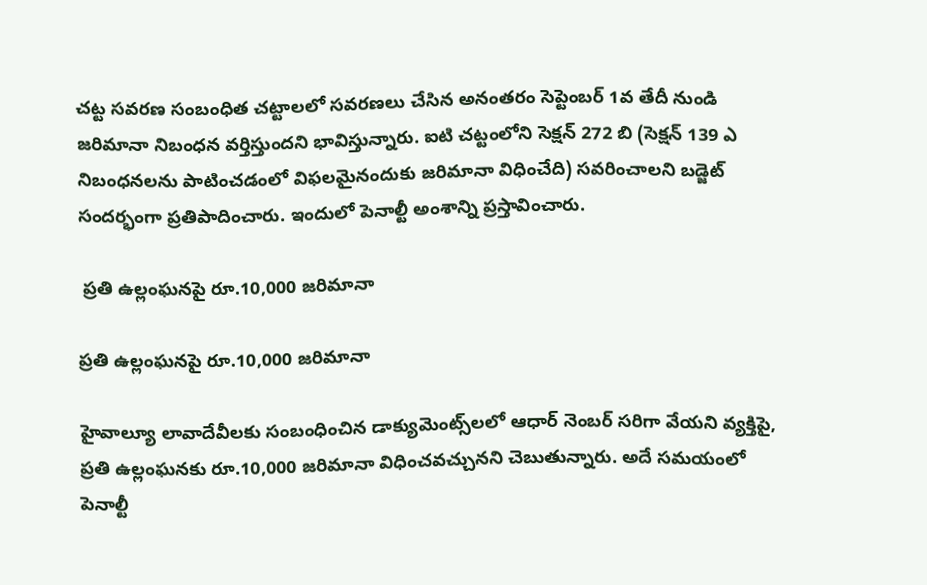చట్ట సవరణ సంబంధిత చట్టాలలో సవరణలు చేసిన అనంతరం సెప్టెంబర్ 1వ తేదీ నుండి జరిమానా నిబంధన వర్తిస్తుందని భావిస్తున్నారు. ఐటి చట్టంలోని సెక్షన్ 272 బి (సెక్షన్ 139 ఎ నిబంధనలను పాటించడంలో విఫలమైనందుకు జరిమానా విధించేది) సవరించాలని బడ్జెట్ సందర్భంగా ప్రతిపాదించారు. ఇందులో పెనాల్టీ అంశాన్ని ప్రస్తావించారు.

 ప్రతి ఉల్లంఘనపై రూ.10,000 జరిమానా

ప్రతి ఉల్లంఘనపై రూ.10,000 జరిమానా

హైవాల్యూ లావాదేవీలకు సంబంధించిన డాక్యుమెంట్స్‌లలో ఆధార్ నెంబర్ సరిగా వేయని వ్యక్తిపై, ప్రతి ఉల్లంఘనకు రూ.10,000 జరిమానా విధించవచ్చునని చెబుతున్నారు. అదే సమయంలో పెనాల్టీ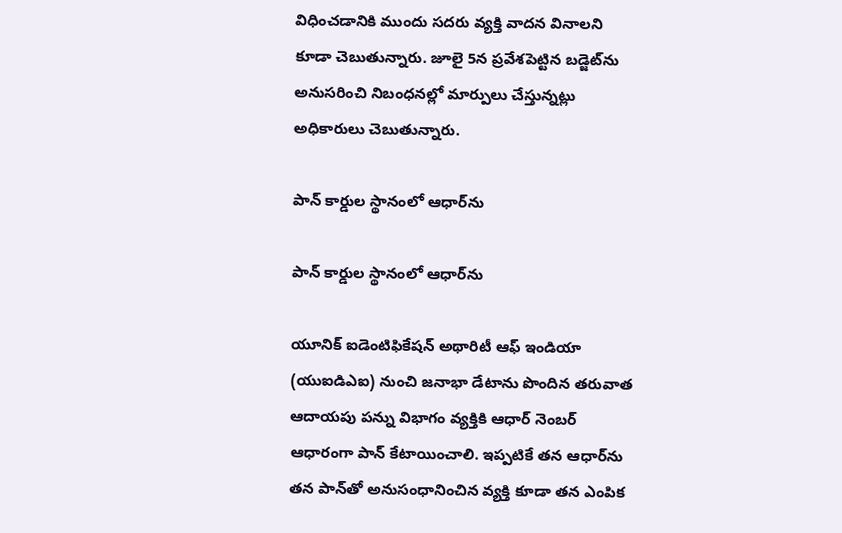విధించడానికి ముందు సదరు వ్యక్తి వాదన వినాలని కూడా చెబుతున్నారు. జూలై 5న ప్రవేశపెట్టిన బడ్జెట్‌ను అనుసరించి నిబంధనల్లో మార్పులు చేస్తున్నట్లు అధికారులు చెబుతున్నారు.

పాన్ కార్డుల స్థానంలో ఆధార్‌ను

పాన్ కార్డుల స్థానంలో ఆధార్‌ను

యూనిక్ ఐడెంటిఫికేషన్ అథారిటీ ఆఫ్ ఇండియా (యుఐడిఎఐ) నుంచి జనాభా డేటాను పొందిన తరువాత ఆదాయపు పన్ను విభాగం వ్యక్తికి ఆధార్ నెంబర్‌ ఆధారంగా పాన్ కేటాయించాలి. ఇప్పటికే తన ఆధార్‌ను తన పాన్‌తో అనుసంధానించిన వ్యక్తి కూడా తన ఎంపిక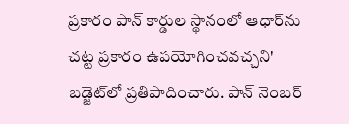ప్రకారం పాన్ కార్డుల స్థానంలో ఆధార్‌ను చట్ట ప్రకారం ఉపయోగించవచ్చని' బడ్జెట్‌లో ప్రతిపాదించారు. పాన్ నెంబర్‌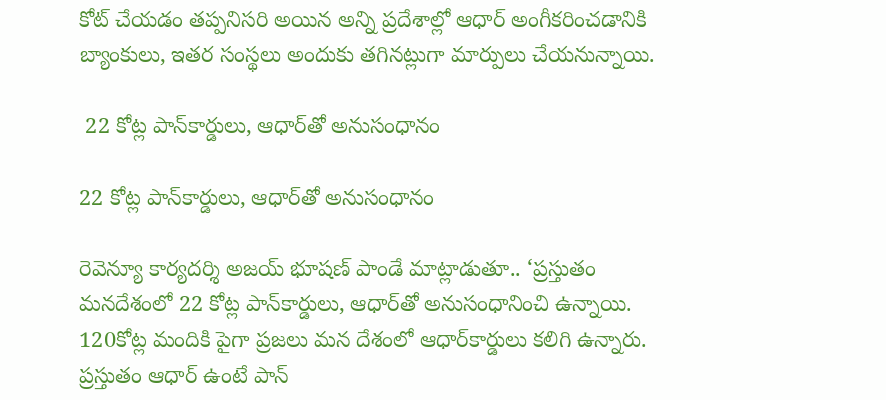కోట్ చేయడం తప్పనిసరి అయిన అన్ని ప్రదేశాల్లో ఆధార్ అంగీకరించడానికి బ్యాంకులు, ఇతర సంస్థలు అందుకు తగినట్లుగా మార్పులు చేయనున్నాయి.

 22 కోట్ల పాన్‌కార్డులు, ఆధార్‌తో అనుసంధానం

22 కోట్ల పాన్‌కార్డులు, ఆధార్‌తో అనుసంధానం

రెవెన్యూ కార్యదర్శి అజయ్ భూషణ్ పాండే మాట్లాడుతూ.. ‘ప్రస్తుతం మనదేశంలో 22 కోట్ల పాన్‌కార్డులు, ఆధార్‌తో అనుసంధానించి ఉన్నాయి. 120కోట్ల మందికి పైగా ప్రజలు మన దేశంలో ఆధార్‌కార్డులు కలిగి ఉన్నారు. ప్రస్తుతం ఆధార్‌ ఉంటే పాన్‌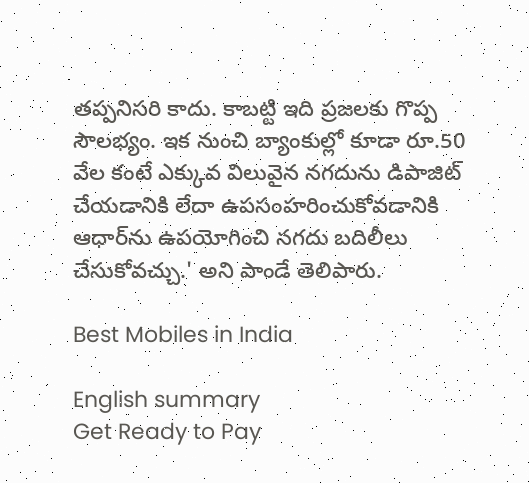తప్పనిసరి కాదు. కాబట్టి ఇది ప్రజలకు గొప్ప సౌలభ్యం. ఇక నుంచి బ్యాంకుల్లో కూడా రూ.50 వేల కంటే ఎక్కువ విలువైన నగదును డిపాజిట్ చేయడానికి లేదా ఉపసంహరించుకోవడానికి ఆధార్‌ను ఉపయోగించి నగదు బదిలీలు చేసుకోవచ్చు.' అని పాండే తెలిపారు.

Best Mobiles in India

English summary
Get Ready to Pay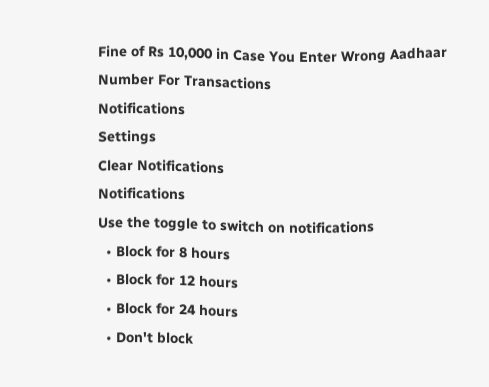Fine of Rs 10,000 in Case You Enter Wrong Aadhaar Number For Transactions
Notifications
Settings
Clear Notifications
Notifications
Use the toggle to switch on notifications
  • Block for 8 hours
  • Block for 12 hours
  • Block for 24 hours
  • Don't block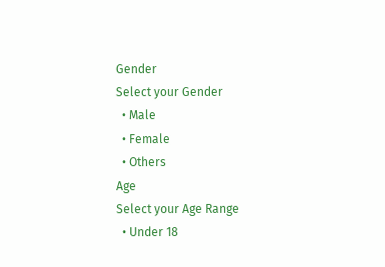Gender
Select your Gender
  • Male
  • Female
  • Others
Age
Select your Age Range
  • Under 18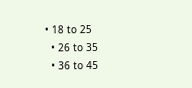• 18 to 25
  • 26 to 35
  • 36 to 45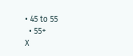• 45 to 55
  • 55+
X